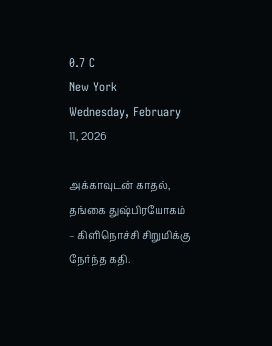0.7 C
New York
Wednesday, February 11, 2026

அக்காவுடன் காதல், தங்கை துஷ்பிரயோகம் – கிளிநொச்சி சிறுமிக்கு நேர்ந்த கதி.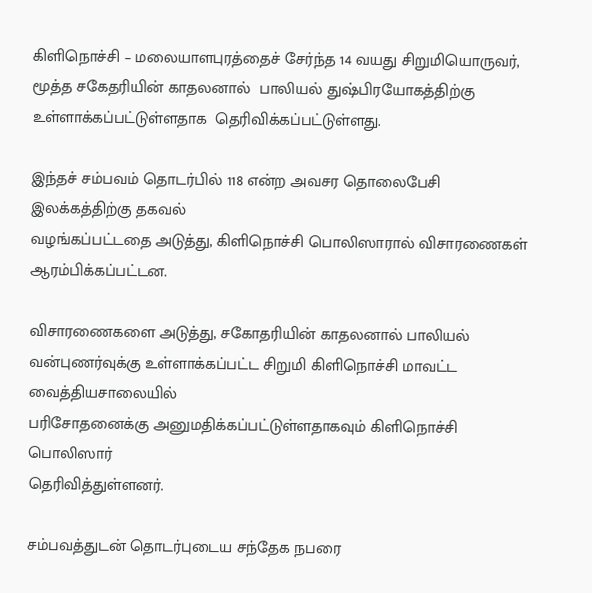கிளிநொச்சி – மலையாளபுரத்தைச் சேர்ந்த 14 வயது சிறுமியொருவர், மூத்த சகேதரியின் காதலனால்  பாலியல் துஷ்பிரயோகத்திற்கு உள்ளாக்கப்பட்டுள்ளதாக  தெரிவிக்கப்பட்டுள்ளது.

இந்தச் சம்பவம் தொடர்பில் 118 என்ற அவசர தொலைபேசி இலக்கத்திற்கு தகவல்
வழங்கப்பட்டதை அடுத்து, கிளிநொச்சி பொலிஸாரால் விசாரணைகள் ஆரம்பிக்கப்பட்டன.

விசாரணைகளை அடுத்து, சகோதரியின் காதலனால் பாலியல் வன்புணர்வுக்கு உள்ளாக்கப்பட்ட சிறுமி கிளிநொச்சி மாவட்ட வைத்தியசாலையில்
பரிசோதனைக்கு அனுமதிக்கப்பட்டுள்ளதாகவும் கிளிநொச்சி பொலிஸார்
தெரிவித்துள்ளனர்.

சம்பவத்துடன் தொடர்புடைய சந்தேக நபரை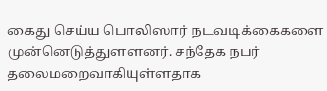கைது செய்ய பொலிஸார் நடவடிக்கைகளை முன்னெடுத்துளளனர். சந்தேக நபர் தலைமறைவாகியுள்ளதாக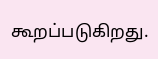கூறப்படுகிறது.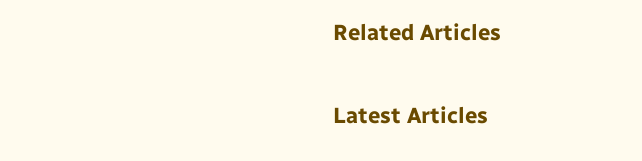Related Articles

Latest Articles